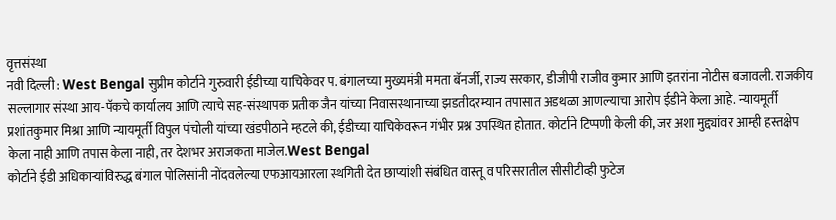वृत्तसंस्था
नवी दिल्ली : West Bengal सुप्रीम कोर्टाने गुरुवारी ईडीच्या याचिकेवर प. बंगालच्या मुख्यमंत्री ममता बॅनर्जी, राज्य सरकार, डीजीपी राजीव कुमार आणि इतरांना नोटीस बजावली. राजकीय सल्लागार संस्था आय-पॅकचे कार्यालय आणि त्याचे सह-संस्थापक प्रतीक जैन यांच्या निवासस्थानाच्या झडतीदरम्यान तपासात अडथळा आणल्याचा आरोप ईडीने केला आहे. न्यायमूर्ती प्रशांतकुमार मिश्रा आणि न्यायमूर्ती विपुल पंचोली यांच्या खंडपीठाने म्हटले की, ईडीच्या याचिकेवरून गंभीर प्रश्न उपस्थित होतात. कोर्टाने टिप्पणी केली की, जर अशा मुद्द्यांवर आम्ही हस्तक्षेप केला नाही आणि तपास केला नाही, तर देशभर अराजकता माजेल.West Bengal
कोर्टाने ईडी अधिकाऱ्यांविरुद्ध बंगाल पोलिसांनी नोंदवलेल्या एफआयआरला स्थगिती देत छाप्यांशी संबंधित वास्तू व परिसरातील सीसीटीव्ही फुटेज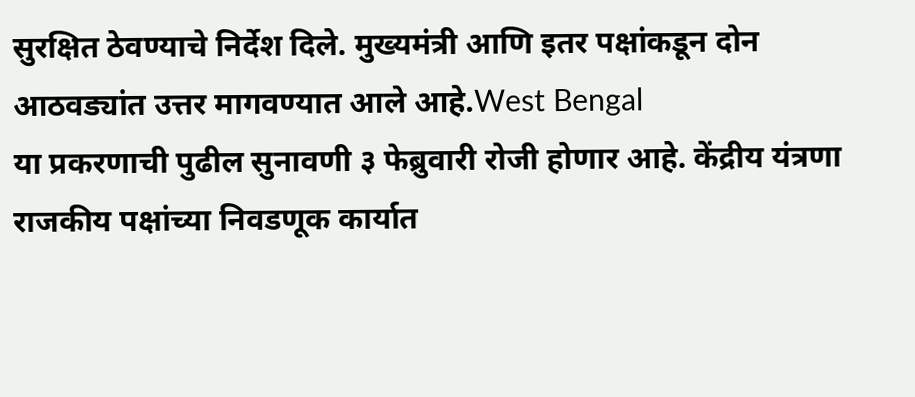सुरक्षित ठेवण्याचे निर्देश दिले. मुख्यमंत्री आणि इतर पक्षांकडून दोन आठवड्यांत उत्तर मागवण्यात आले आहे.West Bengal
या प्रकरणाची पुढील सुनावणी ३ फेब्रुवारी रोजी होणार आहे. केंद्रीय यंत्रणा राजकीय पक्षांच्या निवडणूक कार्यात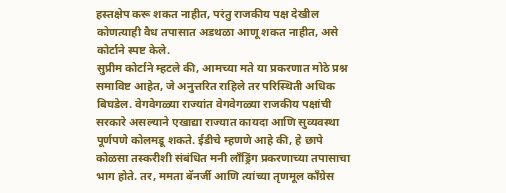हस्तक्षेप करू शकत नाहीत, परंतु राजकीय पक्ष देखील कोणत्याही वैध तपासात अडथळा आणू शकत नाहीत, असे कोर्टाने स्पष्ट केले.
सुप्रीम कोर्टाने म्हटले की, आमच्या मते या प्रकरणात मोठे प्रश्न समाविष्ट आहेत, जे अनुत्तरित राहिले तर परिस्थिती अधिक बिघडेल. वेगवेगळ्या राज्यांत वेगवेगळ्या राजकीय पक्षांची सरकारे असल्याने एखाद्या राज्यात कायदा आणि सुव्यवस्था पूर्णपणे कोलमडू शकते. ईडीचे म्हणणे आहे की, हे छापे कोळसा तस्करीशी संबंधित मनी लाँड्रिंग प्रकरणाच्या तपासाचा भाग होते. तर, ममता बॅनर्जी आणि त्यांच्या तृणमूल काँग्रेस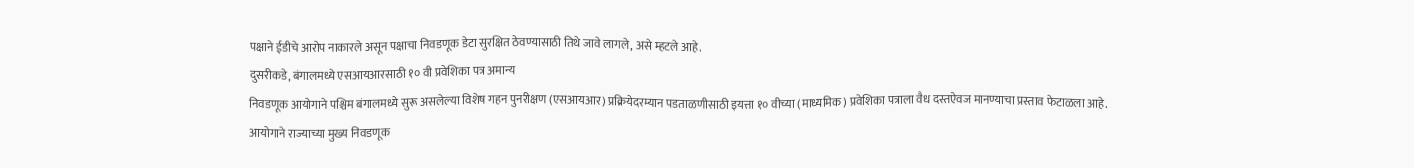पक्षाने ईडीचे आरोप नाकारले असून पक्षाचा निवडणूक डेटा सुरक्षित ठेवण्यासाठी तिथे जावे लागले, असे म्हटले आहे.
दुसरीकडे, बंगालमध्ये एसआयआरसाठी १० वी प्रवेशिका पत्र अमान्य
निवडणूक आयोगाने पश्चिम बंगालमध्ये सुरू असलेल्या विशेष गहन पुनरीक्षण (एसआयआर) प्रक्रियेदरम्यान पडताळणीसाठी इयत्ता १० वीच्या (माध्यमिक) प्रवेशिका पत्राला वैध दस्तऐवज मानण्याचा प्रस्ताव फेटाळला आहे.
आयोगाने राज्याच्या मुख्य निवडणूक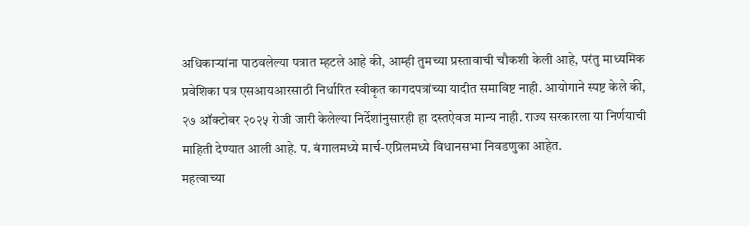अधिकाऱ्यांना पाठवलेल्या पत्रात म्हटले आहे की, आम्ही तुमच्या प्रस्तावाची चौकशी केली आहे, परंतु माध्यमिक प्रवेशिका पत्र एसआयआरसाठी निर्धारित स्वीकृत कागदपत्रांच्या यादीत समाविष्ट नाही. आयोगाने स्पष्ट केले की, २७ ऑक्टोबर २०२५ रोजी जारी केलेल्या निर्देशांनुसारही हा दस्तऐवज मान्य नाही. राज्य सरकारला या निर्णयाची माहिती देण्यात आली आहे. प. बंगालमध्ये मार्च-एप्रिलमध्ये विधानसभा निवडणुका आहेत.
महत्वाच्या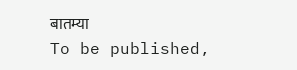बातम्या
To be published,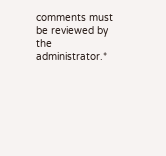comments must be reviewed by the administrator.*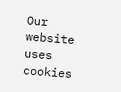Our website uses cookies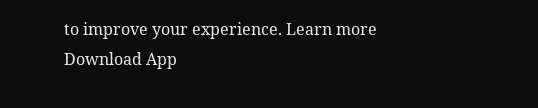to improve your experience. Learn more
Download App